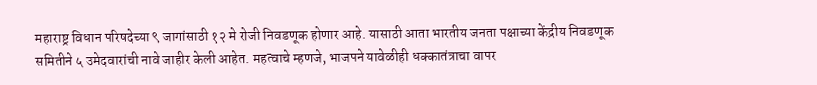महाराष्ट्र विधान परिषदेच्या ९ जागांसाठी १२ मे रोजी निवडणूक होणार आहे. यासाठी आता भारतीय जनता पक्षाच्या केंद्रीय निवडणूक समितीने ५ उमेदवारांची नावे जाहीर केली आहेत. महत्वाचे म्हणजे, भाजपने यावेळीही धक्कातंत्राचा वापर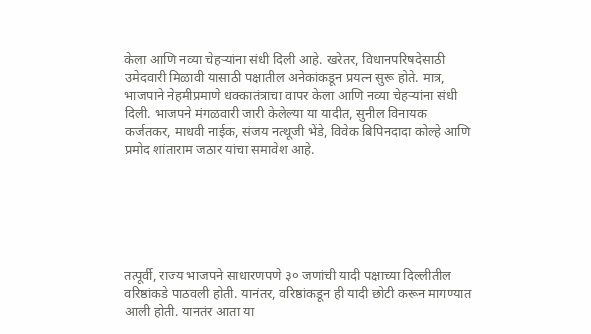केला आणि नव्या चेहऱ्यांना संधी दिली आहे. खरेतर, विधानपरिषदेसाठी उमेदवारी मिळावी यासाठी पक्षातील अनेकांकडून प्रयत्न सुरू होते. मात्र, भाजपाने नेहमीप्रमाणे धक्कातंत्राचा वापर केला आणि नव्या चेहऱ्यांना संधी दिली. भाजपने मंगळवारी जारी केलेल्या या यादीत, सुनील विनायक कर्जतकर, माधवी नाईक, संजय नत्थूजी भेंडे, विवेक बिपिनदादा कोल्हे आणि प्रमोद शांताराम जठार यांचा समावेश आहे.






तत्पूर्वी, राज्य भाजपने साधारणपणे ३० जणांची यादी पक्षाच्या दिल्लीतील वरिष्ठांकडे पाठवली होती. यानंतर, वरिष्ठांकडून ही यादी छोटी करून मागण्यात आली होती. यानतंर आता या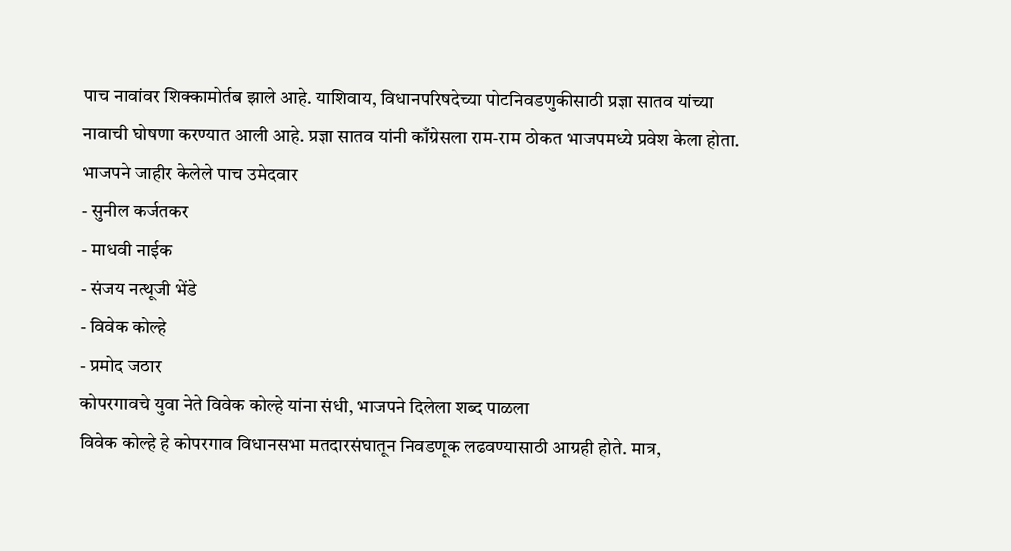पाच नावांवर शिक्कामोर्तब झाले आहे. याशिवाय, विधानपरिषदेच्या पोटनिवडणुकीसाठी प्रज्ञा सातव यांच्या नावाची घोषणा करण्यात आली आहे. प्रज्ञा सातव यांनी काँग्रेसला राम-राम ठोकत भाजपमध्ये प्रवेश केला होता.
भाजपने जाहीर केलेले पाच उमेदवार
- सुनील कर्जतकर
- माधवी नाईक
- संजय नत्थूजी भेंडे
- विवेक कोल्हे
- प्रमोद जठार
कोपरगावचे युवा नेते विवेक कोल्हे यांना संधी, भाजपने दिलेला शब्द पाळला
विवेक कोल्हे हे कोपरगाव विधानसभा मतदारसंघातून निवडणूक लढवण्यासाठी आग्रही होते. मात्र,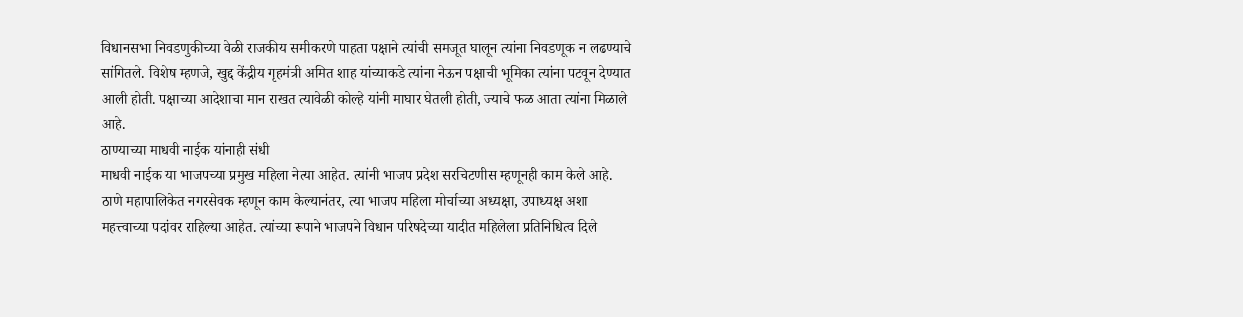विधानसभा निवडणुकीच्या वेळी राजकीय समीकरणे पाहता पक्षाने त्यांची समजूत घालून त्यांना निवडणूक न लढण्याचे सांगितले. विशेष म्हणजे, खुद्द केंद्रीय गृहमंत्री अमित शाह यांच्याकडे त्यांना नेऊन पक्षाची भूमिका त्यांना पटवून देण्यात आली होती. पक्षाच्या आदेशाचा मान राखत त्यावेळी कोल्हे यांनी माघार घेतली होती, ज्याचे फळ आता त्यांना मिळाले आहे.
ठाण्याच्या माधवी नाईक यांनाही संधी
माधवी नाईक या भाजपच्या प्रमुख महिला नेत्या आहेत. त्यांनी भाजप प्रदेश सरचिटणीस म्हणूनही काम केले आहे. ठाणे महापालिकेत नगरसेवक म्हणून काम केल्यानंतर, त्या भाजप महिला मोर्चाच्या अध्यक्षा, उपाध्यक्ष अशा महत्त्वाच्या पदांवर राहिल्या आहेत. त्यांच्या रूपाने भाजपने विधान परिषदेच्या यादीत महिलेला प्रतिनिधित्व दिले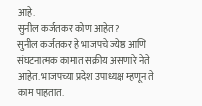आहे.
सुनील कर्जतकर कोण आहेत?
सुनील कर्जतकर हे भाजपचे ज्येष्ठ आणि संघटनात्मक कामात सक्रीय असणारे नेते आहेत. भाजपच्या प्रदेश उपाध्यक्ष म्हणून ते काम पाहतात.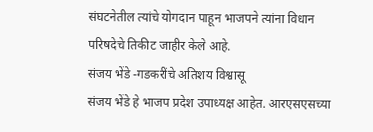संघटनेतील त्यांचे योगदान पाहून भाजपने त्यांना विधान परिषदेचे तिकीट जाहीर केले आहे.
संजय भेंडे -गडकरींचे अतिशय विश्वासू
संजय भेंडे हे भाजप प्रदेश उपाध्यक्ष आहेत. आरएसएसच्या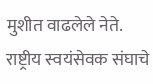मुशीत वाढलेले नेते. राष्ट्रीय स्वयंसेवक संघाचे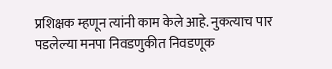प्रशिक्षक म्हणून त्यांनी काम केले आहे. नुकत्याच पार पडलेल्या मनपा निवडणुकीत निवडणूक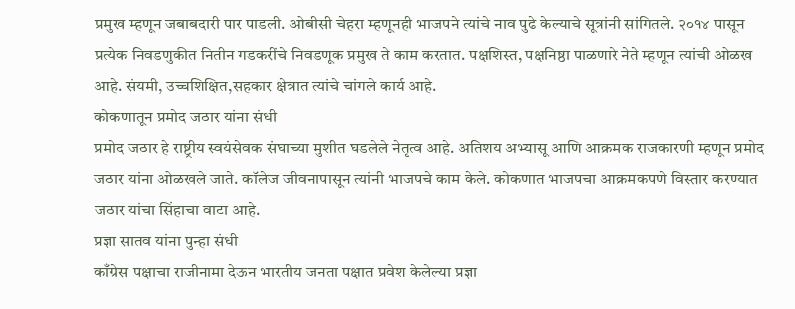प्रमुख म्हणून जबाबदारी पार पाडली. ओबीसी चेहरा म्हणूनही भाजपने त्यांचे नाव पुढे केल्याचे सूत्रांनी सांगितले. २०१४ पासून प्रत्येक निवडणुकीत नितीन गडकरींचे निवडणूक प्रमुख ते काम करतात. पक्षशिस्त, पक्षनिष्ठा पाळणारे नेते म्हणून त्यांची ओळख आहे. संयमी, उच्चशिक्षित,सहकार क्षेत्रात त्यांचे चांगले कार्य आहे.
कोकणातून प्रमोद जठार यांना संधी
प्रमोद जठार हे राष्ट्रीय स्वयंसेवक संघाच्या मुशीत घडलेले नेतृत्व आहे. अतिशय अभ्यासू आणि आक्रमक राजकारणी म्हणून प्रमोद जठार यांना ओळखले जाते. कॉलेज जीवनापासून त्यांनी भाजपचे काम केले. कोकणात भाजपचा आक्रमकपणे विस्तार करण्यात जठार यांचा सिंहाचा वाटा आहे.
प्रज्ञा सातव यांना पुन्हा संधी
काँग्रेस पक्षाचा राजीनामा देऊन भारतीय जनता पक्षात प्रवेश केलेल्या प्रज्ञा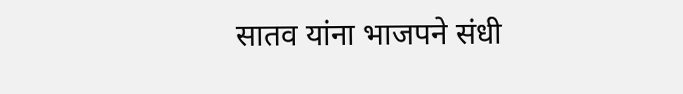सातव यांना भाजपने संधी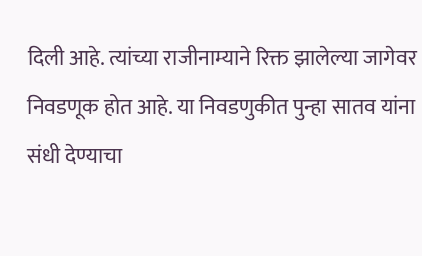दिली आहे. त्यांच्या राजीनाम्याने रिक्त झालेल्या जागेवर निवडणूक होत आहे. या निवडणुकीत पुन्हा सातव यांना संधी देण्याचा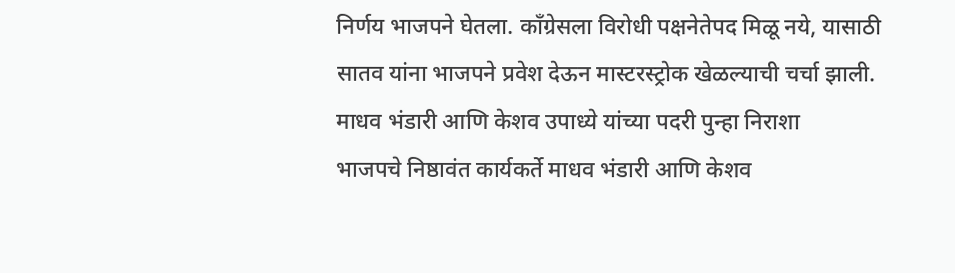निर्णय भाजपने घेतला. काँग्रेसला विरोधी पक्षनेतेपद मिळू नये, यासाठी सातव यांना भाजपने प्रवेश देऊन मास्टरस्ट्रोक खेळल्याची चर्चा झाली.
माधव भंडारी आणि केशव उपाध्ये यांच्या पदरी पुन्हा निराशा
भाजपचे निष्ठावंत कार्यकर्ते माधव भंडारी आणि केशव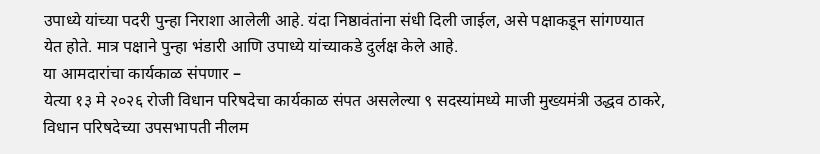उपाध्ये यांच्या पदरी पुन्हा निराशा आलेली आहे. यंदा निष्ठावंतांना संधी दिली जाईल, असे पक्षाकडून सांगण्यात येत होते. मात्र पक्षाने पुन्हा भंडारी आणि उपाध्ये यांच्याकडे दुर्लक्ष केले आहे.
या आमदारांचा कार्यकाळ संपणार –
येत्या १३ मे २०२६ रोजी विधान परिषदेचा कार्यकाळ संपत असलेल्या ९ सदस्यांमध्ये माजी मुख्यमंत्री उद्धव ठाकरे, विधान परिषदेच्या उपसभापती नीलम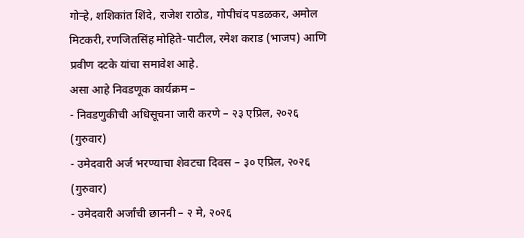गोऱ्हे, शशिकांत शिंदे, राजेश राठोड, गोपीचंद पडळकर, अमोल मिटकरी, रणजितसिंह मोहिते-पाटील, रमेश कराड (भाजप) आणि प्रवीण दटके यांचा समावेश आहे.
असा आहे निवडणूक कार्यक्रम –
- निवडणुकीची अधिसूचना जारी करणे – २३ एप्रिल, २०२६ (गुरुवार)
- उमेदवारी अर्ज भरण्याचा शेवटचा दिवस – ३० एप्रिल, २०२६ (गुरुवार)
- उमेदवारी अर्जांची छाननी – २ मे, २०२६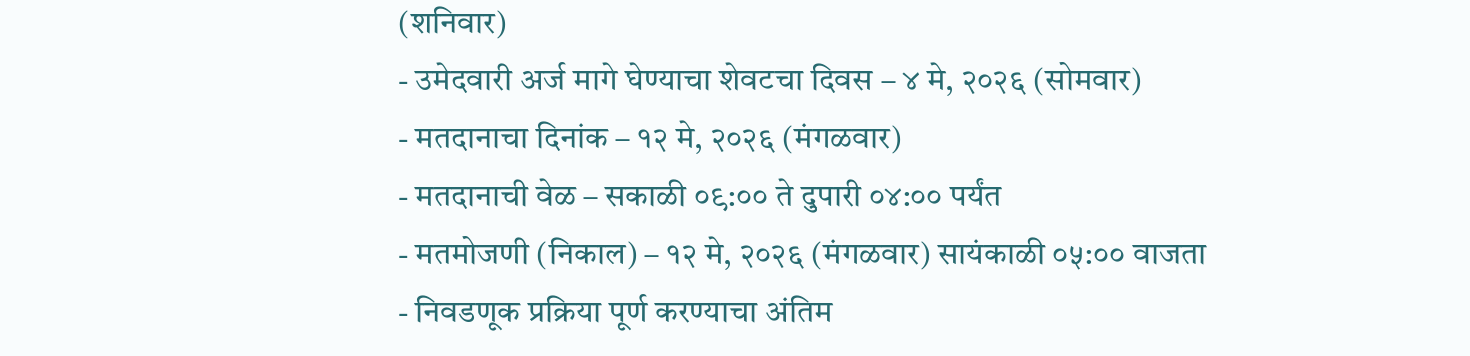(शनिवार)
- उमेदवारी अर्ज मागे घेण्याचा शेवटचा दिवस – ४ मे, २०२६ (सोमवार)
- मतदानाचा दिनांक – १२ मे, २०२६ (मंगळवार)
- मतदानाची वेळ – सकाळी ०९:०० ते दुपारी ०४:०० पर्यंत
- मतमोजणी (निकाल) – १२ मे, २०२६ (मंगळवार) सायंकाळी ०५:०० वाजता
- निवडणूक प्रक्रिया पूर्ण करण्याचा अंतिम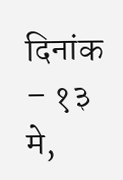दिनांक – १३ मे,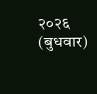२०२६ (बुधवार)